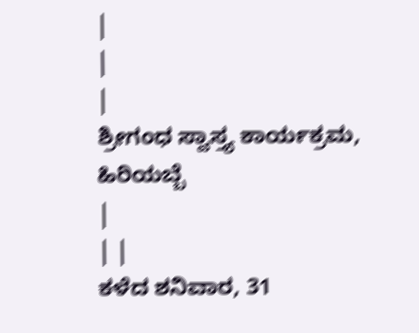|
|
|
ಶ್ರೀಗಂಧ ಸ್ವಾಸ್ತ್ಯ ಕಾರ್ಯಕ್ರಮ, ಹಿರಿಯಬ್ಬೆ
|
| |
ಕಳೆದ ಶನಿವಾರ, 31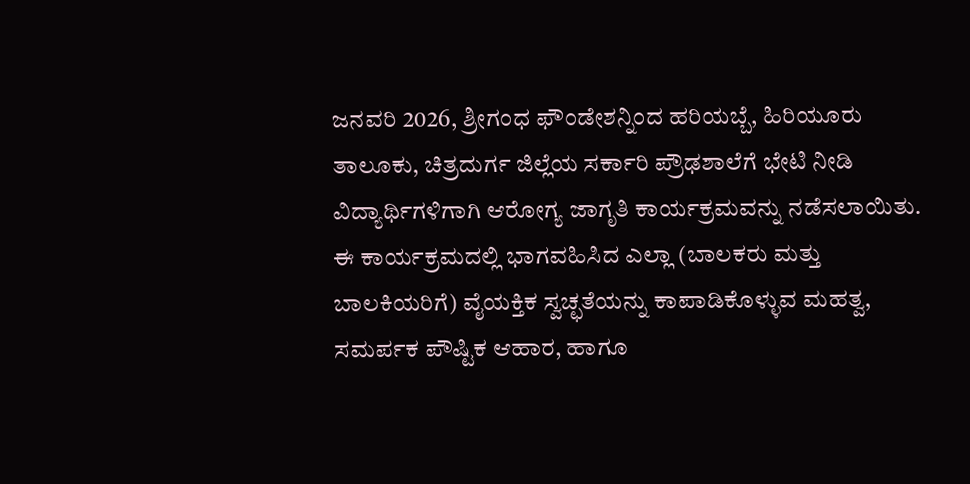ಜನವರಿ 2026, ಶ್ರೀಗಂಧ ಫೌಂಡೇಶನ್ನಿಂದ ಹರಿಯಬ್ಬೆ, ಹಿರಿಯೂರು ತಾಲೂಕು, ಚಿತ್ರದುರ್ಗ ಜಿಲ್ಲೆಯ ಸರ್ಕಾರಿ ಪ್ರೌಢಶಾಲೆಗೆ ಭೇಟಿ ನೀಡಿ ವಿದ್ಯಾರ್ಥಿಗಳಿಗಾಗಿ ಆರೋಗ್ಯ ಜಾಗೃತಿ ಕಾರ್ಯಕ್ರಮವನ್ನು ನಡೆಸಲಾಯಿತು.
ಈ ಕಾರ್ಯಕ್ರಮದಲ್ಲಿ ಭಾಗವಹಿಸಿದ ಎಲ್ಲಾ (ಬಾಲಕರು ಮತ್ತು ಬಾಲಕಿಯರಿಗೆ) ವೈಯಕ್ತಿಕ ಸ್ವಚ್ಛತೆಯನ್ನು ಕಾಪಾಡಿಕೊಳ್ಳುವ ಮಹತ್ವ, ಸಮರ್ಪಕ ಪೌಷ್ಟಿಕ ಆಹಾರ, ಹಾಗೂ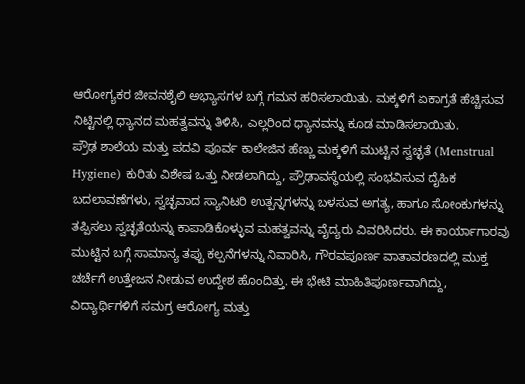ಆರೋಗ್ಯಕರ ಜೀವನಶೈಲಿ ಅಭ್ಯಾಸಗಳ ಬಗ್ಗೆ ಗಮನ ಹರಿಸಲಾಯಿತು. ಮಕ್ಕಳಿಗೆ ಏಕಾಗ್ರತೆ ಹೆಚ್ಚಿಸುವ ನಿಟ್ಟಿನಲ್ಲಿ ಧ್ಯಾನದ ಮಹತ್ವವನ್ನು ತಿಳಿಸಿ, ಎಲ್ಲರಿಂದ ಧ್ಯಾನವನ್ನು ಕೂಡ ಮಾಡಿಸಲಾಯಿತು.
ಪ್ರೌಢ ಶಾಲೆಯ ಮತ್ತು ಪದವಿ ಪೂರ್ವ ಕಾಲೇಜಿನ ಹೆಣ್ಣು ಮಕ್ಕಳಿಗೆ ಮುಟ್ಟಿನ ಸ್ವಚ್ಛತೆ (Menstrual Hygiene) ಕುರಿತು ವಿಶೇಷ ಒತ್ತು ನೀಡಲಾಗಿದ್ದು, ಪ್ರೌಢಾವಸ್ಥೆಯಲ್ಲಿ ಸಂಭವಿಸುವ ದೈಹಿಕ ಬದಲಾವಣೆಗಳು, ಸ್ವಚ್ಛವಾದ ಸ್ಯಾನಿಟರಿ ಉತ್ಪನ್ನಗಳನ್ನು ಬಳಸುವ ಅಗತ್ಯ, ಹಾಗೂ ಸೋಂಕುಗಳನ್ನು ತಪ್ಪಿಸಲು ಸ್ವಚ್ಛತೆಯನ್ನು ಕಾಪಾಡಿಕೊಳ್ಳುವ ಮಹತ್ವವನ್ನು ವೈದ್ಯರು ವಿವರಿಸಿದರು. ಈ ಕಾರ್ಯಾಗಾರವು ಮುಟ್ಟಿನ ಬಗ್ಗೆ ಸಾಮಾನ್ಯ ತಪ್ಪು ಕಲ್ಪನೆಗಳನ್ನು ನಿವಾರಿಸಿ, ಗೌರವಪೂರ್ಣ ವಾತಾವರಣದಲ್ಲಿ ಮುಕ್ತ ಚರ್ಚೆಗೆ ಉತ್ತೇಜನ ನೀಡುವ ಉದ್ದೇಶ ಹೊಂದಿತ್ತು. ಈ ಭೇಟಿ ಮಾಹಿತಿಪೂರ್ಣವಾಗಿದ್ದು, ವಿದ್ಯಾರ್ಥಿಗಳಿಗೆ ಸಮಗ್ರ ಆರೋಗ್ಯ ಮತ್ತು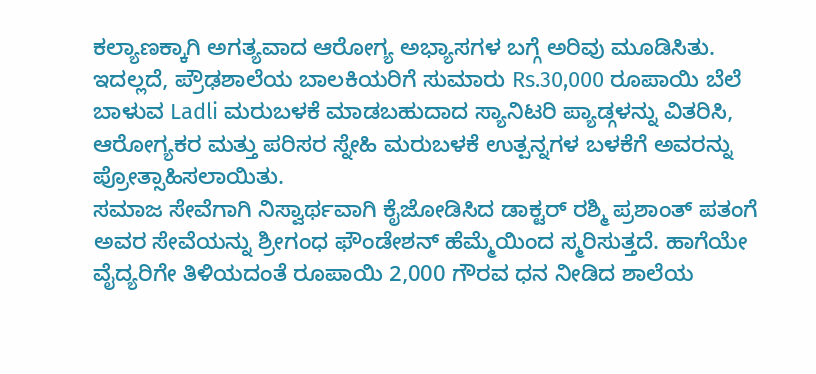ಕಲ್ಯಾಣಕ್ಕಾಗಿ ಅಗತ್ಯವಾದ ಆರೋಗ್ಯ ಅಭ್ಯಾಸಗಳ ಬಗ್ಗೆ ಅರಿವು ಮೂಡಿಸಿತು.
ಇದಲ್ಲದೆ, ಪ್ರೌಢಶಾಲೆಯ ಬಾಲಕಿಯರಿಗೆ ಸುಮಾರು Rs.30,000 ರೂಪಾಯಿ ಬೆಲೆ ಬಾಳುವ Ladli ಮರುಬಳಕೆ ಮಾಡಬಹುದಾದ ಸ್ಯಾನಿಟರಿ ಪ್ಯಾಡ್ಗಳನ್ನು ವಿತರಿಸಿ, ಆರೋಗ್ಯಕರ ಮತ್ತು ಪರಿಸರ ಸ್ನೇಹಿ ಮರುಬಳಕೆ ಉತ್ಪನ್ನಗಳ ಬಳಕೆಗೆ ಅವರನ್ನು ಪ್ರೋತ್ಸಾಹಿಸಲಾಯಿತು.
ಸಮಾಜ ಸೇವೆಗಾಗಿ ನಿಸ್ವಾರ್ಥವಾಗಿ ಕೈಜೋಡಿಸಿದ ಡಾಕ್ಟರ್ ರಶ್ಮಿ ಪ್ರಶಾಂತ್ ಪತಂಗೆ ಅವರ ಸೇವೆಯನ್ನು ಶ್ರೀಗಂಧ ಫೌಂಡೇಶನ್ ಹೆಮ್ಮೆಯಿಂದ ಸ್ಮರಿಸುತ್ತದೆ. ಹಾಗೆಯೇ ವೈದ್ಯರಿಗೇ ತಿಳಿಯದಂತೆ ರೂಪಾಯಿ 2,000 ಗೌರವ ಧನ ನೀಡಿದ ಶಾಲೆಯ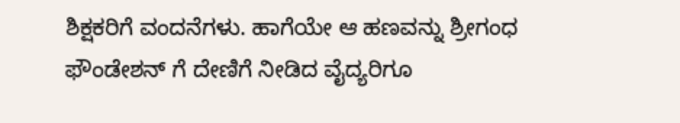ಶಿಕ್ಷಕರಿಗೆ ವಂದನೆಗಳು. ಹಾಗೆಯೇ ಆ ಹಣವನ್ನು ಶ್ರೀಗಂಧ ಫೌಂಡೇಶನ್ ಗೆ ದೇಣಿಗೆ ನೀಡಿದ ವೈದ್ಯರಿಗೂ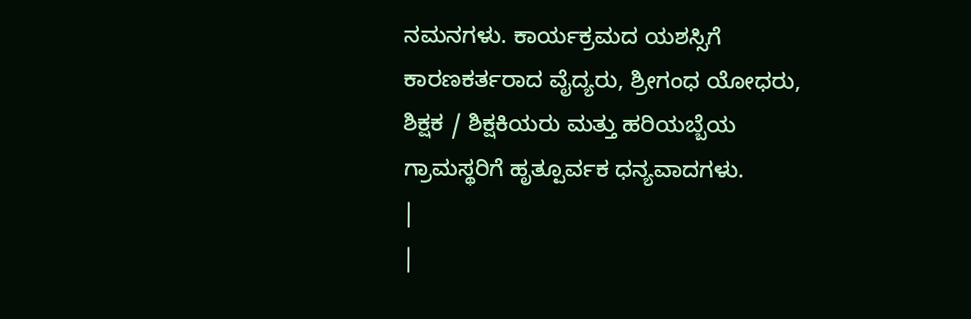ನಮನಗಳು. ಕಾರ್ಯಕ್ರಮದ ಯಶಸ್ಸಿಗೆ ಕಾರಣಕರ್ತರಾದ ವೈದ್ಯರು, ಶ್ರೀಗಂಧ ಯೋಧರು, ಶಿಕ್ಷಕ / ಶಿಕ್ಷಕಿಯರು ಮತ್ತು ಹರಿಯಬ್ಬೆಯ ಗ್ರಾಮಸ್ಥರಿಗೆ ಹೃತ್ಪೂರ್ವಕ ಧನ್ಯವಾದಗಳು.
|
|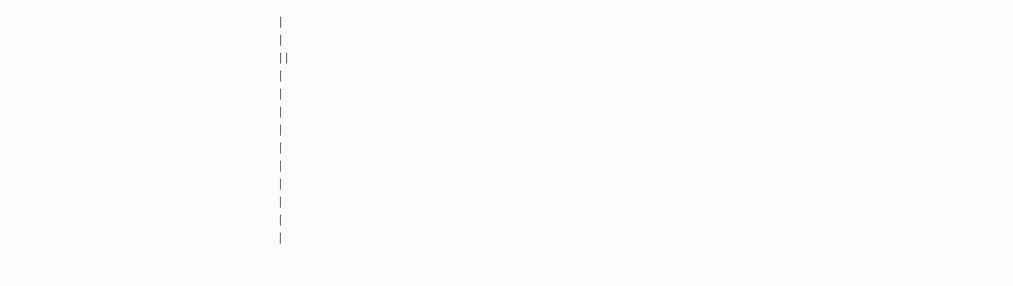|
|
| |
|
|
|
|
|
|
|
|
|
|